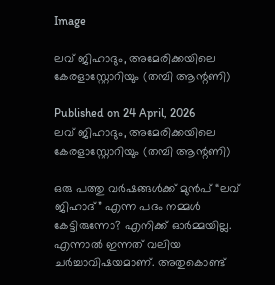Image

ലവ് ജിഹാദും, അമേരിക്കയിലെ കേരളാസ്റ്റോറിയും (തമ്പി ആന്റണി)

Published on 24 April, 2026
ലവ് ജിഹാദും, അമേരിക്കയിലെ കേരളാസ്റ്റോറിയും (തമ്പി ആന്റണി)

ഒരു പത്തു വർഷങ്ങൾക്ക് മുൻപ് “ലവ് ജിഹാദ്” എന്ന പദം നമ്മൾ കേട്ടിരുന്നോ? എനിക്ക് ഓർമ്മയില്ല. എന്നാൽ ഇന്നത് വലിയ ചർച്ചാവിഷയമാണ്. അതുകൊണ്ട്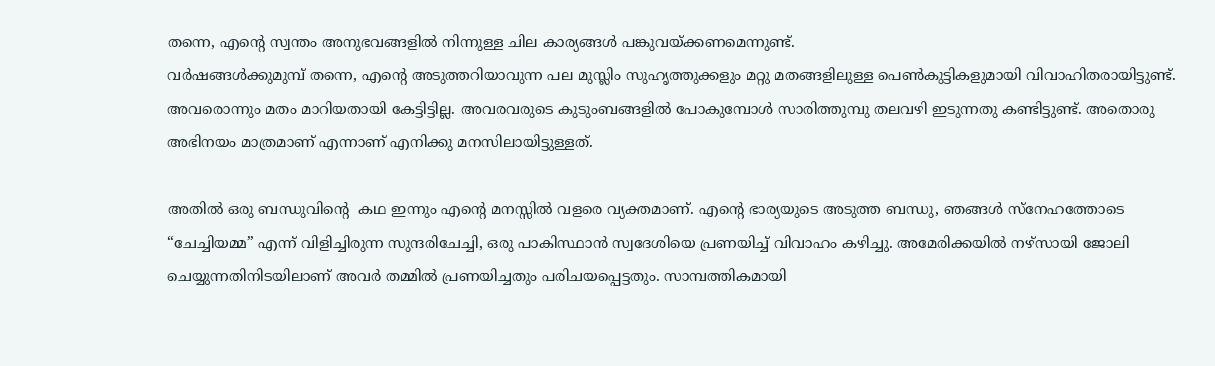തന്നെ, എന്റെ സ്വന്തം അനുഭവങ്ങളിൽ നിന്നുള്ള ചില കാര്യങ്ങൾ പങ്കുവയ്ക്കണമെന്നുണ്ട്.
വർഷങ്ങൾക്കുമുമ്പ് തന്നെ, എന്റെ അടുത്തറിയാവുന്ന പല മുസ്ലിം സുഹൃത്തുക്കളും മറ്റു മതങ്ങളിലുള്ള പെൺകുട്ടികളുമായി വിവാഹിതരായിട്ടുണ്ട്. അവരൊന്നും മതം മാറിയതായി കേട്ടിട്ടില്ല. അവരവരുടെ കുടുംബങ്ങളിൽ പോകുമ്പോൾ സാരിത്തുമ്പു തലവഴി ഇടുന്നതു കണ്ടിട്ടുണ്ട്. അതൊരു അഭിനയം മാത്രമാണ് എന്നാണ് എനിക്കു മനസിലായിട്ടുള്ളത്.

അതിൽ ഒരു ബന്ധുവിന്റെ  കഥ ഇന്നും എന്റെ മനസ്സിൽ വളരെ വ്യക്തമാണ്. എന്റെ ഭാര്യയുടെ അടുത്ത ബന്ധു, ഞങ്ങൾ സ്‌നേഹത്തോടെ “ചേച്ചിയമ്മ” എന്ന് വിളിച്ചിരുന്ന സുന്ദരിചേച്ചി, ഒരു പാകിസ്ഥാൻ സ്വദേശിയെ പ്രണയിച്ച് വിവാഹം കഴിച്ചു. അമേരിക്കയിൽ നഴ്‌സായി ജോലി ചെയ്യുന്നതിനിടയിലാണ് അവർ തമ്മിൽ പ്രണയിച്ചതും പരിചയപ്പെട്ടതും. സാമ്പത്തികമായി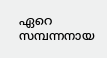ഏറെ സമ്പന്നനായ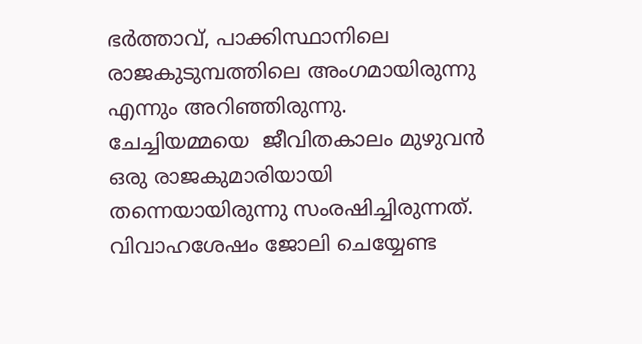ഭർത്താവ്, പാക്കിസ്ഥാനിലെ രാജകുടുമ്പത്തിലെ അംഗമായിരുന്നു എന്നും അറിഞ്ഞിരുന്നു.
ചേച്ചിയമ്മയെ  ജീവിതകാലം മുഴുവൻ ഒരു രാജകുമാരിയായി തന്നെയായിരുന്നു സംരഷിച്ചിരുന്നത്. വിവാഹശേഷം ജോലി ചെയ്യേണ്ട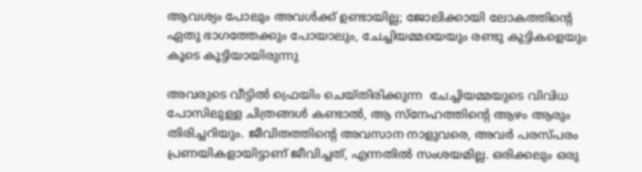ആവശ്യം പോലും അവൾക്ക് ഉണ്ടായില്ല; ജോലിക്കായി ലോകത്തിന്റെ ഏതു ഭാഗത്തേക്കും പോയാലും, ചേച്ചിയമ്മയെയും രണ്ടു കുട്ടികളെയും കൂടെ കൂട്ടിയായിരുന്നു

അവരുടെ വീട്ടിൽ ഫ്രെയിം ചെയ്തിരിക്കുന്ന  ചേച്ചിയമ്മയുടെ വിവിധ പോസിലുള്ള ചിത്രങ്ങൾ കണ്ടാൽ, ആ സ്നേഹത്തിന്റെ ആഴം ആരും തിരിച്ചറിയും. ജീവിതത്തിന്റെ അവസാന നാളുവരെ, അവർ പരസ്പരം പ്രണയികളായിട്ടാണ് ജീവിച്ചത്, എന്നതിൽ സംശയമില്ല. ഒരിക്കലും ഒരു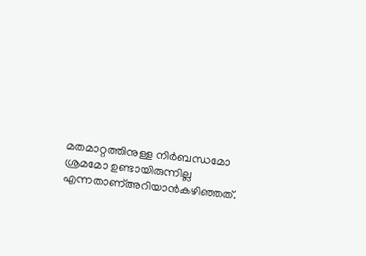മതമാറ്റത്തിനുള്ള നിർബന്ധമോ ശ്രമമോ ഉണ്ടായിരുന്നില്ല എന്നതാണ്അറിയാൻകഴിഞ്ഞത്.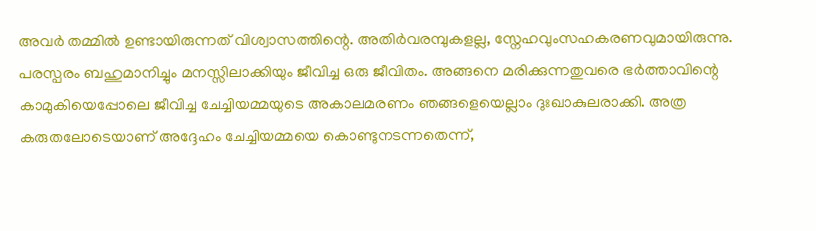അവർ തമ്മിൽ ഉണ്ടായിരുന്നത് വിശ്വാസത്തിന്റെ. അതിർവരമ്പുകളല്ല, സ്നേഹവുംസഹകരണവുമായിരുന്നു. പരസ്പരം ബഹുമാനിച്ചും മനസ്സിലാക്കിയും ജീവിച്ച ഒരു ജീവിതം. അങ്ങനെ മരിക്കുന്നതുവരെ ഭർത്താവിന്റെ കാമുകിയെപ്പോലെ ജീവിച്ച ചേച്ചിയമ്മയുടെ അകാലമരണം ഞങ്ങളെയെല്ലാം ദുഃഖാകുലരാക്കി. അത്ര കരുതലോടെയാണ് അദ്ദേഹം ചേച്ചിയമ്മയെ കൊണ്ടുനടന്നതെന്ന്,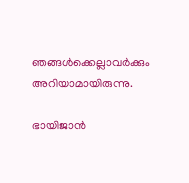ഞങ്ങൾക്കെല്ലാവർക്കും അറിയാമായിരുന്നു.

ഭായിജാൻ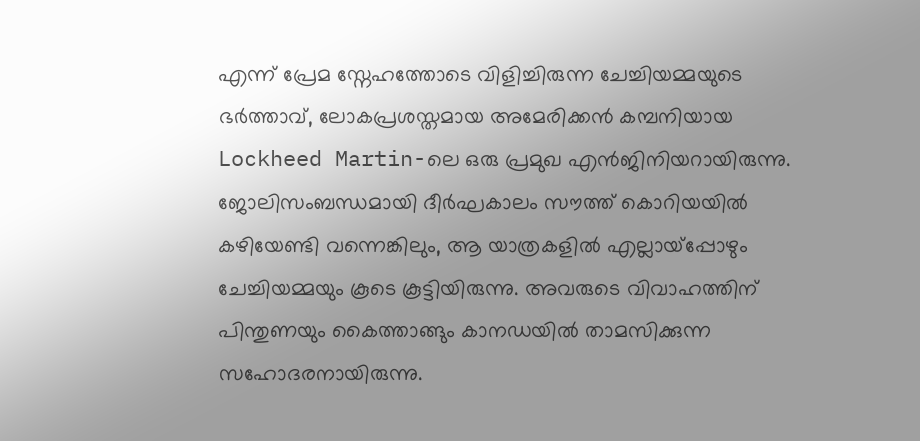എന്ന് പ്രേമ സ്നേഹത്തോടെ വിളിച്ചിരുന്ന ചേച്ചിയമ്മയുടെ ഭർത്താവ്, ലോകപ്രശസ്തമായ അമേരിക്കൻ കമ്പനിയായ Lockheed Martin-ലെ ഒരു പ്രമുഖ എൻജിനിയറായിരുന്നു. ജോലിസംബന്ധമായി ദീർഘകാലം സൗത്ത് കൊറിയയിൽ കഴിയേണ്ടി വന്നെങ്കിലും, ആ യാത്രകളിൽ എല്ലായ്പ്പോഴും ചേച്ചിയമ്മയും കൂടെ കൂട്ടിയിരുന്നു. അവരുടെ വിവാഹത്തിന് പിന്തുണയും കൈത്താങ്ങും കാനഡയിൽ താമസിക്കുന്ന സഹോദരനായിരുന്നു.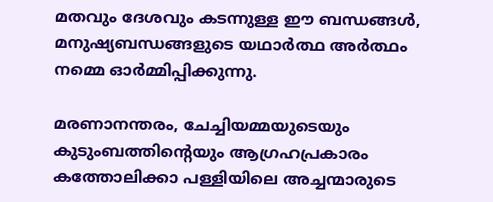മതവും ദേശവും കടന്നുള്ള ഈ ബന്ധങ്ങൾ, മനുഷ്യബന്ധങ്ങളുടെ യഥാർത്ഥ അർത്ഥം നമ്മെ ഓർമ്മിപ്പിക്കുന്നു.

മരണാനന്തരം, ചേച്ചിയമ്മയുടെയും കുടുംബത്തിന്റെയും ആഗ്രഹപ്രകാരം കത്തോലിക്കാ പള്ളിയിലെ അച്ചന്മാരുടെ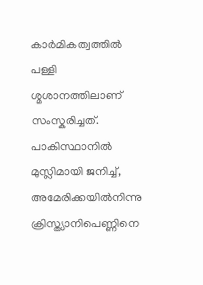കാർമികത്വത്തിൽ പള്ളി ശ്മശാനത്തിലാണ്  സംസ്കരിച്ചത്. പാകിസ്ഥാനിൽ മുസ്ലിമായി ജനിച്ച്, അമേരിക്കയിൽനിന്നു  ക്രിസ്ത്യാനിപെണ്ണിനെ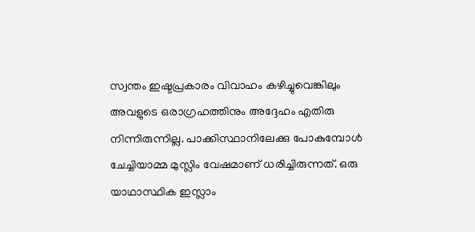സ്വന്തം ഇഷ്ടപ്രകാരം വിവാഹം കഴിച്ചുവെങ്കിലും അവളുടെ ഒരാഗ്രഹത്തിനും അദ്ദേഹം എതിരു നിന്നിരുന്നില്ല. പാക്കിസ്ഥാനിലേക്കു പോകുമ്പോൾ ചേച്ചിയാമ്മ മുസ്ലിം വേഷമാണ് ധരിച്ചിരുന്നത്. ഒരു യാഥാസ്ഥിക ഇസ്ലാം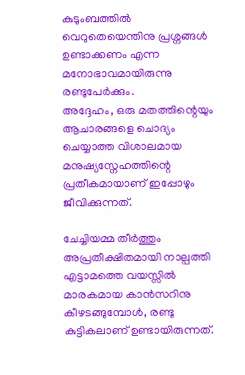കുടുംബത്തിൽ  വെറുതെയെന്തിനു പ്രശ്നങ്ങൾ ഉണ്ടാക്കണം എന്ന മനോഭാവമായിരുന്നു രണ്ടുപേർക്കും.
അദ്ദേഹം, ഒരു മതത്തിന്റെയും ആചാരങ്ങളെ ചൊദ്യം ചെയ്യാത്ത വിശാലമായ മനുഷ്യസ്നേഹത്തിന്റെ പ്രതീകമായാണ് ഇപ്പോഴും ജീവിക്കുന്നത്.

ചേച്ചിയമ്മ തീർത്തും അപ്രതീക്ഷിതമായി നാല്പത്തി എട്ടാമത്തെ വയസ്സിൽ മാരകമായ കാൻസറിനു കീഴടങ്ങുമ്പോൾ, രണ്ടു കുട്ടികലാണ് ഉണ്ടായിരുന്നത്.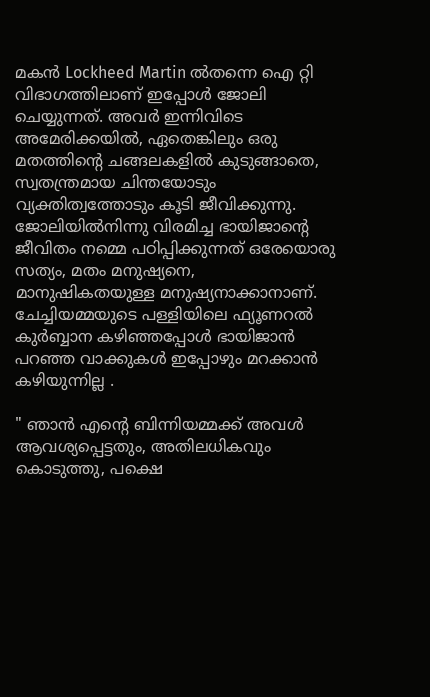മകൻ Lockheed Martin ൽതന്നെ ഐ റ്റി വിഭാഗത്തിലാണ് ഇപ്പോൾ ജോലി ചെയ്യുന്നത്. അവർ ഇന്നിവിടെ അമേരിക്കയിൽ, ഏതെങ്കിലും ഒരു മതത്തിന്റെ ചങ്ങലകളിൽ കുടുങ്ങാതെ, സ്വതന്ത്രമായ ചിന്തയോടും വ്യക്തിത്വത്തോടും കൂടി ജീവിക്കുന്നു. ജോലിയിൽനിന്നു വിരമിച്ച ഭായിജാന്റെ ജീവിതം നമ്മെ പഠിപ്പിക്കുന്നത് ഒരേയൊരു സത്യം, മതം മനുഷ്യനെ, മാനുഷികതയുള്ള മനുഷ്യനാക്കാനാണ്.
ചേച്ചിയമ്മയുടെ പള്ളിയിലെ ഫ്യൂണറൽ കുർബ്ബാന കഴിഞ്ഞപ്പോൾ ഭായിജാൻ പറഞ്ഞ വാക്കുകൾ ഇപ്പോഴും മറക്കാൻ കഴിയുന്നില്ല .

" ഞാൻ എന്റെ ബിന്നിയമ്മക്ക്‌ അവൾ ആവശ്യപ്പെട്ടതും, അതിലധികവും കൊടുത്തു, പക്ഷെ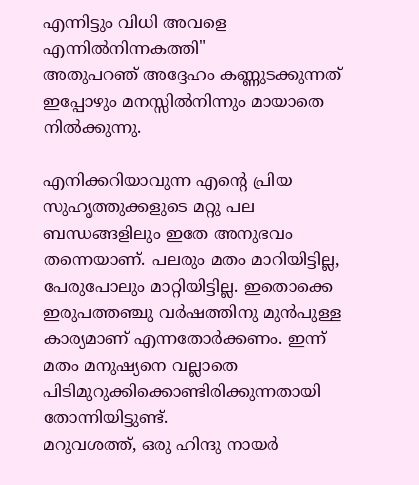എന്നിട്ടും വിധി അവളെ എന്നിൽനിന്നകത്തി"
അതുപറഞ് അദ്ദേഹം കണ്ണുടക്കുന്നത് ഇപ്പോഴും മനസ്സിൽനിന്നും മായാതെ നിൽക്കുന്നു.

എനിക്കറിയാവുന്ന എന്റെ പ്രിയ സുഹൃത്തുക്കളുടെ മറ്റു പല ബന്ധങ്ങളിലും ഇതേ അനുഭവം തന്നെയാണ്. പലരും മതം മാറിയിട്ടില്ല, പേരുപോലും മാറ്റിയിട്ടില്ല. ഇതൊക്കെ ഇരുപത്തഞ്ചു വർഷത്തിനു മുൻപുള്ള കാര്യമാണ് എന്നതോർക്കണം. ഇന്ന്‌ മതം മനുഷ്യനെ വല്ലാതെ പിടിമുറുക്കിക്കൊണ്ടിരിക്കുന്നതായി തോന്നിയിട്ടുണ്ട്.
മറുവശത്ത്, ഒരു ഹിന്ദു നായർ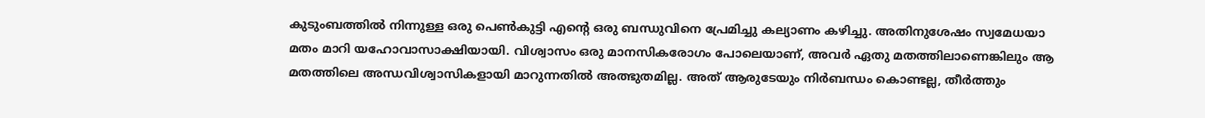കുടുംബത്തിൽ നിന്നുള്ള ഒരു പെൺകുട്ടി എന്റെ ഒരു ബന്ധുവിനെ പ്രേമിച്ചു കല്യാണം കഴിച്ചു. അതിനുശേഷം സ്വമേധയാ മതം മാറി യഹോവാസാക്ഷിയായി. വിശ്വാസം ഒരു മാനസികരോഗം പോലെയാണ്, അവർ ഏതു മതത്തിലാണെങ്കിലും ആ മതത്തിലെ അന്ധവിശ്വാസികളായി മാറുന്നതിൽ അത്ഭുതമില്ല. അത് ആരുടേയും നിർബന്ധം കൊണ്ടല്ല, തീർത്തും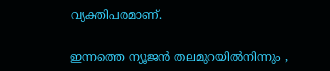വ്യക്തിപരമാണ്.

ഇന്നത്തെ ന്യൂജൻ തലമുറയിൽനിന്നും ,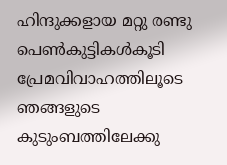ഹിന്ദുക്കളായ മറ്റു രണ്ടു പെൺകുട്ടികൾകൂടി പ്രേമവിവാഹത്തിലൂടെ ഞങ്ങളുടെ കുടുംബത്തിലേക്കു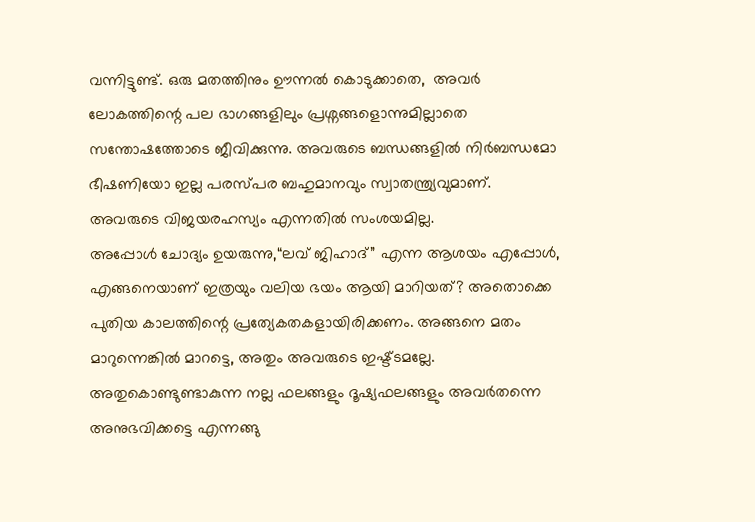വന്നിട്ടുണ്ട്. ഒരു മതത്തിനും ഊന്നൽ കൊടുക്കാതെ,  അവർ ലോകത്തിന്റെ പല ഭാഗങ്ങളിലും പ്രശ്നങ്ങളൊന്നുമില്ലാതെ സന്തോഷത്തോടെ ജീവിക്കുന്നു. അവരുടെ ബന്ധങ്ങളിൽ നിർബന്ധമോ ഭീഷണിയോ ഇല്ല പരസ്പര ബഹുമാനവും സ്വാതന്ത്ര്യവുമാണ്. അവരുടെ വിജയരഹസ്യം എന്നതിൽ സംശയമില്ല.
അപ്പോൾ ചോദ്യം ഉയരുന്നു,“ലവ് ജിഹാദ്” എന്ന ആശയം എപ്പോൾ, എങ്ങനെയാണ് ഇത്രയും വലിയ ഭയം ആയി മാറിയത്? അതൊക്കെ പുതിയ കാലത്തിന്റെ പ്രത്യേകതകളായിരിക്കണം. അങ്ങനെ മതം മാറുന്നെങ്കിൽ മാറട്ടെ, അതും അവരുടെ ഇഷ്ട്ടമല്ലേ. അതുകൊണ്ടുണ്ടാകുന്ന നല്ല ഫലങ്ങളും ദൂഷ്യഫലങ്ങളും അവർതന്നെ അനുഭവിക്കട്ടെ എന്നങ്ങു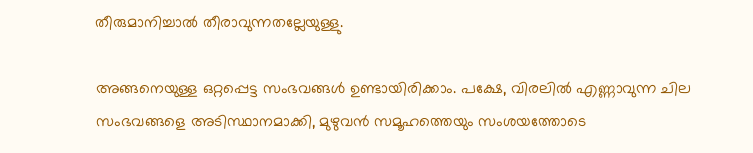തീരുമാനിച്ചാൽ തീരാവുന്നതല്ലേയുള്ളു.

അങ്ങനെയുള്ള ഒറ്റപ്പെട്ട സംഭവങ്ങൾ ഉണ്ടായിരിക്കാം. പക്ഷേ, വിരലിൽ എണ്ണാവുന്ന ചില സംഭവങ്ങളെ അടിസ്ഥാനമാക്കി, മുഴുവൻ സമൂഹത്തെയും സംശയത്തോടെ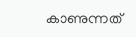കാണുന്നത്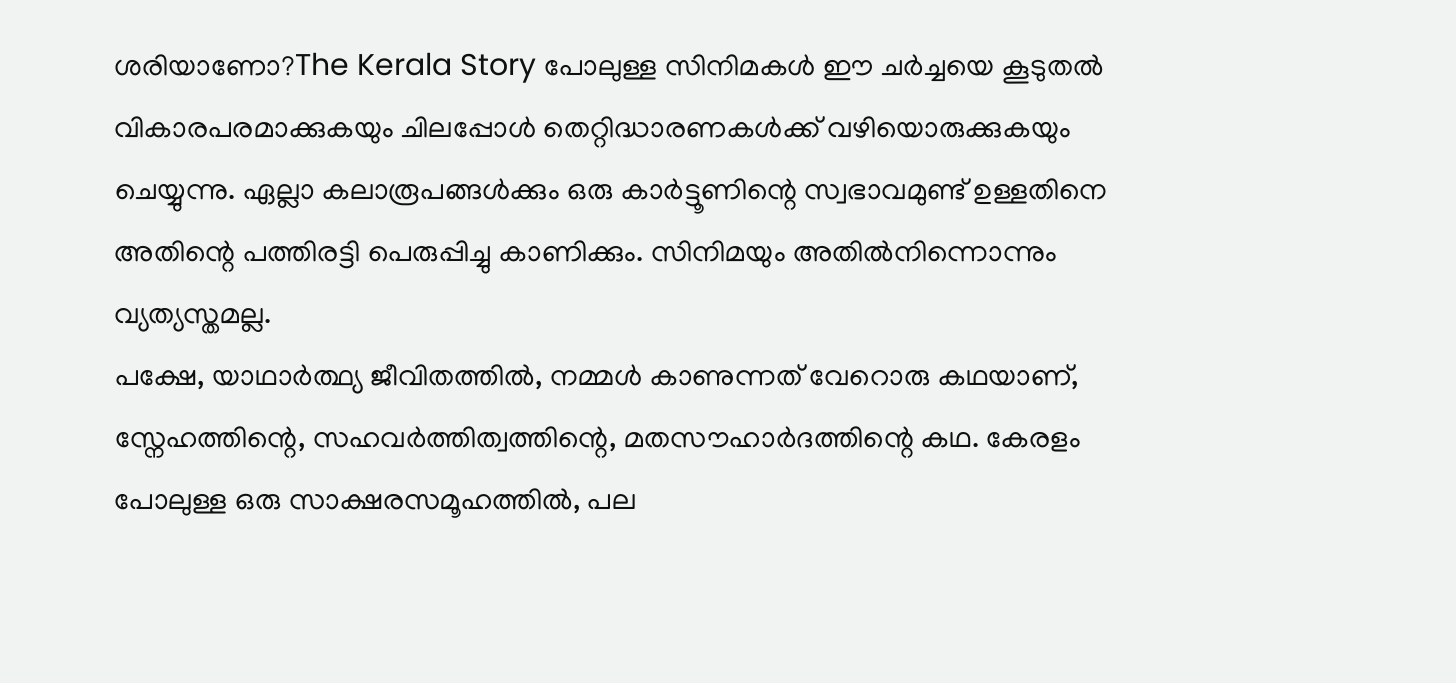ശരിയാണോ?The Kerala Story പോലുള്ള സിനിമകൾ ഈ ചർച്ചയെ കൂടുതൽ വികാരപരമാക്കുകയും ചിലപ്പോൾ തെറ്റിദ്ധാരണകൾക്ക് വഴിയൊരുക്കുകയും ചെയ്യുന്നു. ഏല്ലാ കലാരൂപങ്ങൾക്കും ഒരു കാർട്ടൂണിന്റെ സ്വഭാവമുണ്ട് ഉള്ളതിനെ അതിന്റെ പത്തിരട്ടി പെരുപ്പിച്ചു കാണിക്കും. സിനിമയും അതിൽനിന്നൊന്നും വ്യത്യസ്തമല്ല.
പക്ഷേ, യാഥാർത്ഥ്യ ജീവിതത്തിൽ, നമ്മൾ കാണുന്നത് വേറൊരു കഥയാണ്,  സ്നേഹത്തിന്റെ, സഹവർത്തിത്വത്തിന്റെ, മതസൗഹാർദത്തിന്റെ കഥ. കേരളം പോലുള്ള ഒരു സാക്ഷരസമൂഹത്തിൽ, പല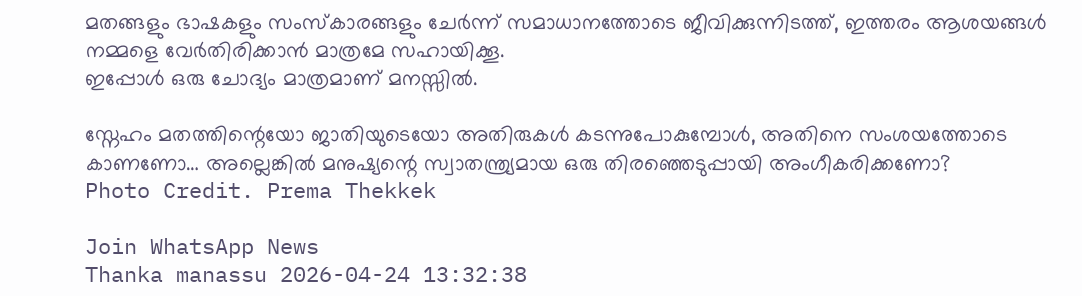മതങ്ങളും ഭാഷകളും സംസ്കാരങ്ങളും ചേർന്ന് സമാധാനത്തോടെ ജീവിക്കുന്നിടത്ത്, ഇത്തരം ആശയങ്ങൾ നമ്മളെ വേർതിരിക്കാൻ മാത്രമേ സഹായിക്കൂ.
ഇപ്പോൾ ഒരു ചോദ്യം മാത്രമാണ് മനസ്സിൽ.

സ്നേഹം മതത്തിന്റെയോ ജാതിയുടെയോ അതിരുകൾ കടന്നുപോകുമ്പോൾ, അതിനെ സംശയത്തോടെ കാണണോ… അല്ലെങ്കിൽ മനുഷ്യന്റെ സ്വാതന്ത്ര്യമായ ഒരു തിരഞ്ഞെടുപ്പായി അംഗീകരിക്കണോ?
Photo Credit. Prema Thekkek

Join WhatsApp News
Thanka manassu 2026-04-24 13:32:38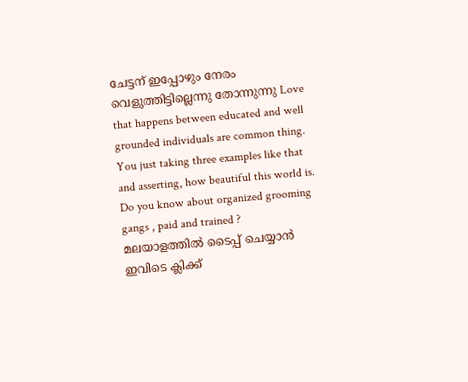ചേട്ടന് ഇപ്പോഴും നേരം വെളുത്തിട്ടില്ലെന്നു തോന്നുന്നു Love that happens between educated and well grounded individuals are common thing. You just taking three examples like that and asserting, how beautiful this world is. Do you know about organized grooming gangs , paid and trained ?
മലയാളത്തില്‍ ടൈപ്പ് ചെയ്യാന്‍ ഇവിടെ ക്ലിക്ക്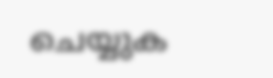ചെയ്യുക